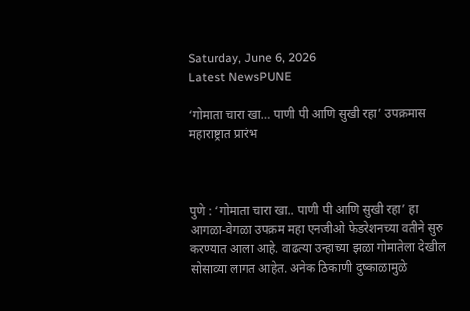Saturday, June 6, 2026
Latest NewsPUNE

‘गोमाता चारा खा… पाणी पी आणि सुखी रहा’ उपक्रमास महाराष्ट्रात प्रारंभ



पुणे : ‘गोमाता चारा खा.. पाणी पी आणि सुखी रहा’ हा आगळा-वेगळा उपक्रम महा एनजीओ फेडरेशनच्या वतीने सुरु करण्यात आला आहे. वाढत्या उन्हाच्या झळा गोमातेला देखील सोसाव्या लागत आहेत. अनेक ठिकाणी दुष्काळामुळे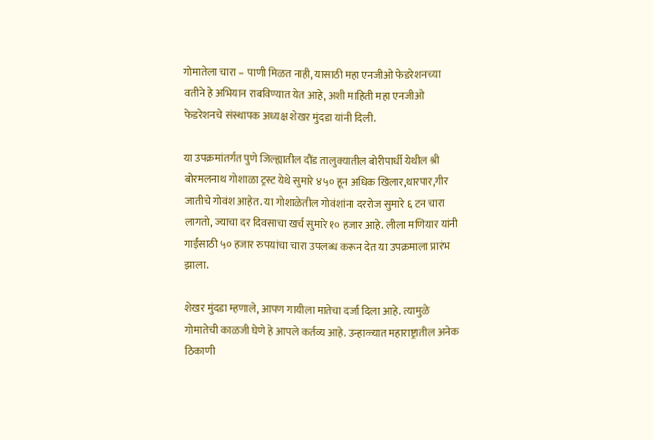गोमातेला चारा – पाणी मिळत नाही, यासाठी महा एनजीओ फेडरेशनच्या वतीने हे अभियान राबविण्यात येत आहे, अशी माहिती महा एनजीओ फेडरेशनचे संस्थापक अध्यक्ष शेखर मुंदडा यांनी दिली.

या उपक्रमांतर्गत पुणे जिल्ह्यातील दौंड तालुक्यातील बोरीपार्धी येथील श्री बोरमलनाथ गोशाळा ट्रस्ट येथे सुमारे ४५० हून अधिक खिलार,थारपार,गीर जातीचे गोवंश आहेत. या गोशाळेतील गोवंशांना दररोज सुमारे ६ टन चारा लागतो, ज्याचा दर दिवसाचा खर्च सुमारे १० हजार आहे. लीला मणियार यांनी गाईंसाठी ५० हजार रुपयांचा चारा उपलब्ध करून देत या उपक्रमाला प्रारंभ झाला.

शेखर मुंदडा म्हणाले, आपण गायीला मातेचा दर्जा दिला आहे. त्यामुळे गोमातेची काळजी घेणे हे आपले कर्तव्य आहे. उन्हाळ्यात महाराष्ट्रातील अनेक ठिकाणी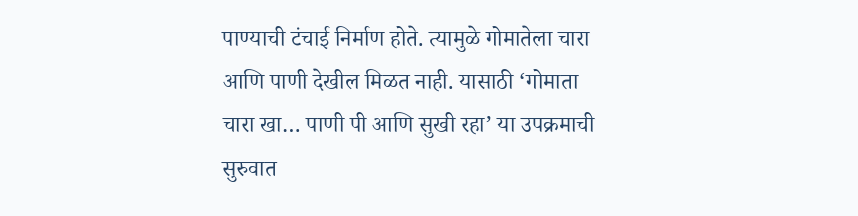पाण्याची टंचाई निर्माण होते. त्यामुळे गोमातेला चारा आणि पाणी देखील मिळत नाही. यासाठी ‘गोमाता चारा खा… पाणी पी आणि सुखी रहा’ या उपक्रमाची सुरुवात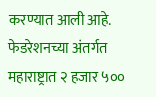करण्यात आली आहे. फेडरेशनच्या अंतर्गत महाराष्ट्रात २ हजार ५००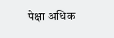पेक्षा अधिक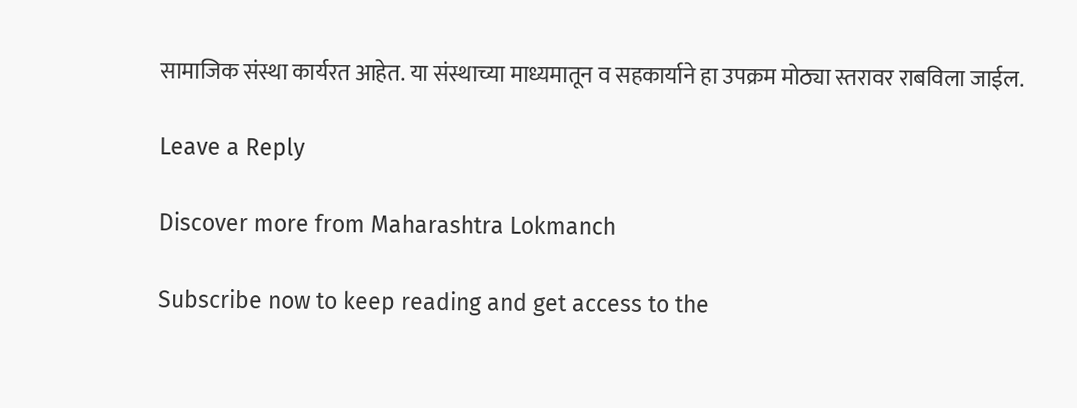सामाजिक संस्था कार्यरत आहेत. या संस्थाच्या माध्यमातून व सहकार्याने हा उपक्रम मोठ्या स्तरावर राबविला जाईल.

Leave a Reply

Discover more from Maharashtra Lokmanch

Subscribe now to keep reading and get access to the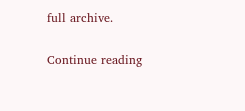full archive.

Continue reading